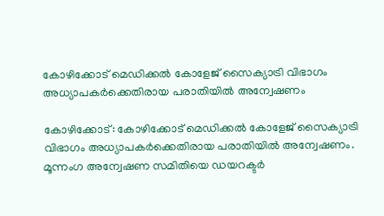കോഴിക്കോട് മെഡിക്കൽ കോളേജ് സൈക്യാട്രി വിഭാഗം അധ്യാപകർക്കെതിരായ പരാതിയിൽ അന്വേഷണം

കോഴിക്കോട്: കോഴിക്കോട് മെഡിക്കൽ കോളേജ് സൈക്യാട്രി വിഭാഗം അധ്യാപകർക്കെതിരായ പരാതിയിൽ അന്വേഷണം. മൂന്നംഗ അന്വേഷണ സമിതിയെ ഡയറക്ടർ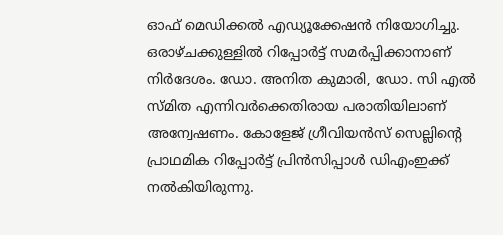ഓഫ് മെഡിക്കൽ എഡ്യൂക്കേഷൻ നിയോഗിച്ചു. ഒരാഴ്ചക്കുള്ളിൽ റിപ്പോർട്ട് സമർപ്പിക്കാനാണ് നിർദേശം. ഡോ. അനിത കുമാരി, ഡോ. സി എൽ സ്മിത എന്നിവർക്കെതിരായ പരാതിയിലാണ് അന്വേഷണം. കോളേജ് ഗ്രീവിയൻസ് സെല്ലിന്റെ പ്രാഥമിക റിപ്പോർട്ട് പ്രിൻസിപ്പാൾ ഡിഎംഇക്ക് നൽകിയിരുന്നു.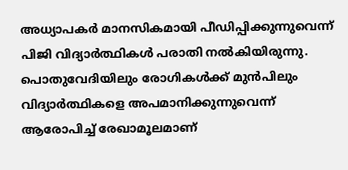അധ്യാപകർ മാനസികമായി പീഡിപ്പിക്കുന്നുവെന്ന് പിജി വിദ്യാർത്ഥികൾ പരാതി നൽകിയിരുന്നു. പൊതുവേദിയിലും രോഗികൾക്ക് മുൻപിലും വിദ്യാർത്ഥികളെ അപമാനിക്കുന്നുവെന്ന് ആരോപിച്ച് രേഖാമൂലമാണ്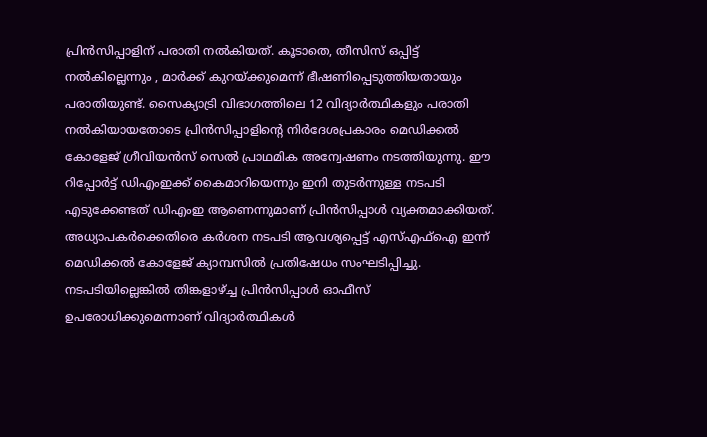പ്രിൻസിപ്പാളിന് പരാതി നൽകിയത്. കൂടാതെ, തീസിസ് ഒപ്പിട്ട് നൽകില്ലെന്നും , മാർക്ക് കുറയ്ക്കുമെന്ന് ഭീഷണിപ്പെടുത്തിയതായും പരാതിയുണ്ട്. സൈക്യാട്രി വിഭാഗത്തിലെ 12 വിദ്യാർത്ഥികളും പരാതി നൽകിയായതോടെ പ്രിൻസിപ്പാളിന്റെ നിർദേശപ്രകാരം മെഡിക്കൽ കോളേജ് ഗ്രീവിയൻസ് സെൽ പ്രാഥമിക അന്വേഷണം നടത്തിയുന്നു. ഈ റിപ്പോർട്ട് ഡിഎംഇക്ക് കൈമാറിയെന്നും ഇനി തുടർന്നുള്ള നടപടി എടുക്കേണ്ടത് ഡിഎംഇ ആണെന്നുമാണ് പ്രിൻസിപ്പാൾ വ്യക്തമാക്കിയത്. അധ്യാപകർക്കെതിരെ കർശന നടപടി ആവശ്യപ്പെട്ട് എസ്എഫ്ഐ ഇന്ന് മെഡിക്കൽ കോളേജ് ക്യാമ്പസിൽ പ്രതിഷേധം സംഘടിപ്പിച്ചു. നടപടിയില്ലെങ്കിൽ തിങ്കളാഴ്ച്ച പ്രിൻസിപ്പാൾ ഓഫീസ്‌ ഉപരോധിക്കുമെന്നാണ് വിദ്യാർത്ഥികൾ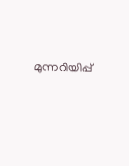മുന്നറിയിപ്പ്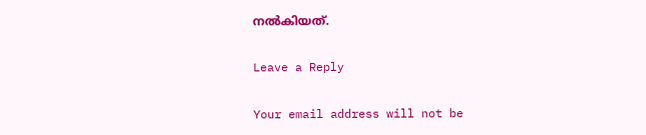നൽകിയത്.

Leave a Reply

Your email address will not be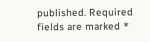published. Required fields are marked *